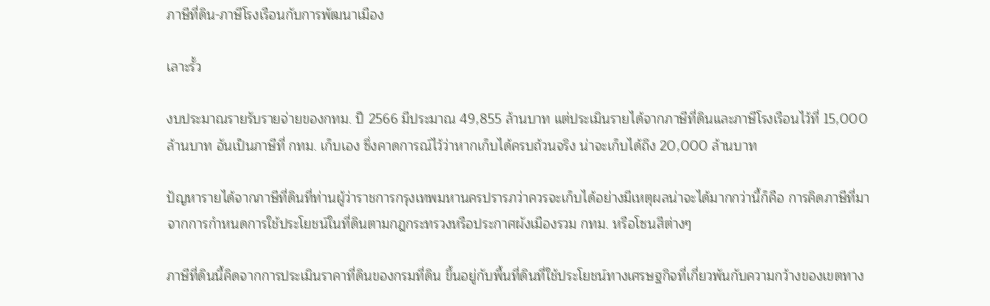ภาษีที่ดิน-ภาษีโรงเรือนกับการพัฒนาเมือง

เลาะรั้ว

งบประมาณรายรับรายจ่ายของกทม. ปี 2566 มีประมาณ 49,855 ล้านบาท แต่ประเมินรายได้จากภาษีที่ดินและภาษีโรงเรือนไว้ที่ 15,000 ล้านบาท อันเป็นภาษีที่ กทม. เก็บเอง ซึ่งคาดการณ์ไว้ว่าหากเก็บได้ครบถ้วนจริง น่าจะเก็บได้ถึง 20,000 ล้านบาท

ปัญหารายได้จากภาษีที่ดินที่ท่านผู้ว่าราชการกรุงเทพมหานครปรารภว่าควรจะเก็บได้อย่างมีเหตุผลน่าจะได้มากกว่านี้ก็คือ การคิดภาษีที่มาจากการกำหนดการใช้ประโยชน์ในที่ดินตามกฎกระทรวงหรือประกาศผังเมืองรวม กทม. หรือโซนสีต่างๆ

ภาษีที่ดินนี้คิดจากการประเมินราคาที่ดินของกรมที่ดิน ขึ้นอยู่กับพื้นที่ดินที่ใช้ประโยชน์ทางเศรษฐกิจที่เกี่ยวพันกับความกว้างของเขตทาง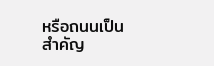หรือถนนเป็นสำคัญ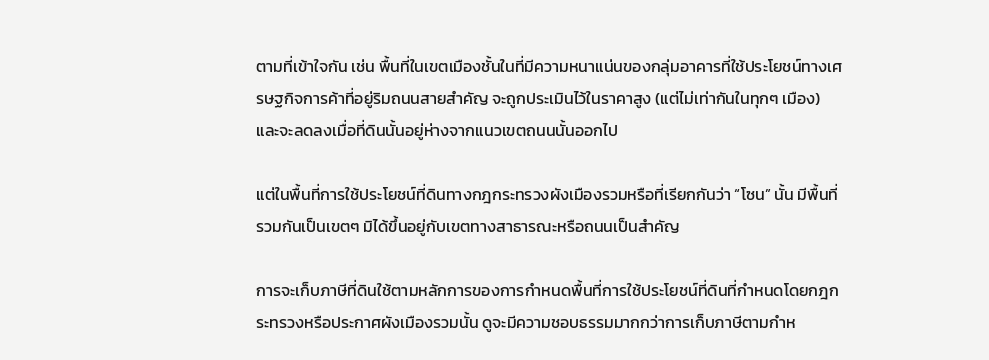ตามที่เข้าใจกัน เช่น พื้นที่ในเขตเมืองชั้นในที่มีความหนาแน่นของกลุ่มอาคารที่ใช้ประโยชน์ทางเศรษฐกิจการค้าที่อยู่ริมถนนสายสำคัญ จะถูกประเมินไว้ในราคาสูง (แต่ไม่เท่ากันในทุกๆ เมือง) และจะลดลงเมื่อที่ดินนั้นอยู่ห่างจากแนวเขตถนนนั้นออกไป

แต่ในพื้นที่การใช้ประโยชน์ที่ดินทางกฎกระทรวงผังเมืองรวมหรือที่เรียกกันว่า “โซน” นั้น มีพื้นที่รวมกันเป็นเขตๆ มิได้ขึ้นอยู่กับเขตทางสาธารณะหรือถนนเป็นสำคัญ

การจะเก็บภาษีที่ดินใช้ตามหลักการของการกำหนดพื้นที่การใช้ประโยชน์ที่ดินที่กำหนดโดยกฎกระทรวงหรือประกาศผังเมืองรวมนั้น ดูจะมีความชอบธรรมมากกว่าการเก็บภาษีตามกำห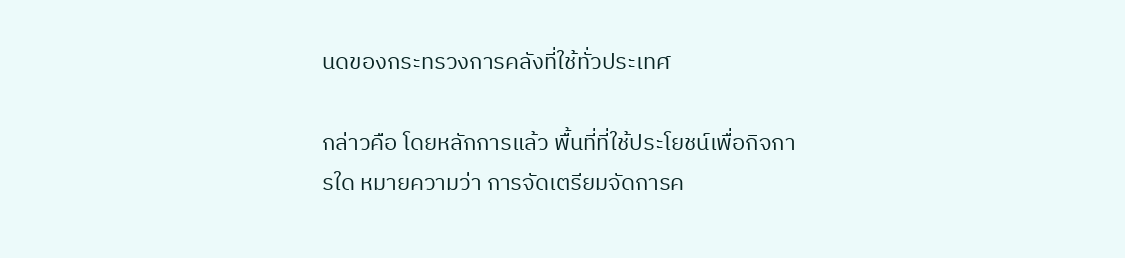นดของกระทรวงการคลังที่ใช้ทั่วประเทศ

กล่าวคือ โดยหลักการแล้ว พื้นที่ที่ใช้ประโยชน์เพื่อกิจการใด หมายความว่า การจัดเตรียมจัดการค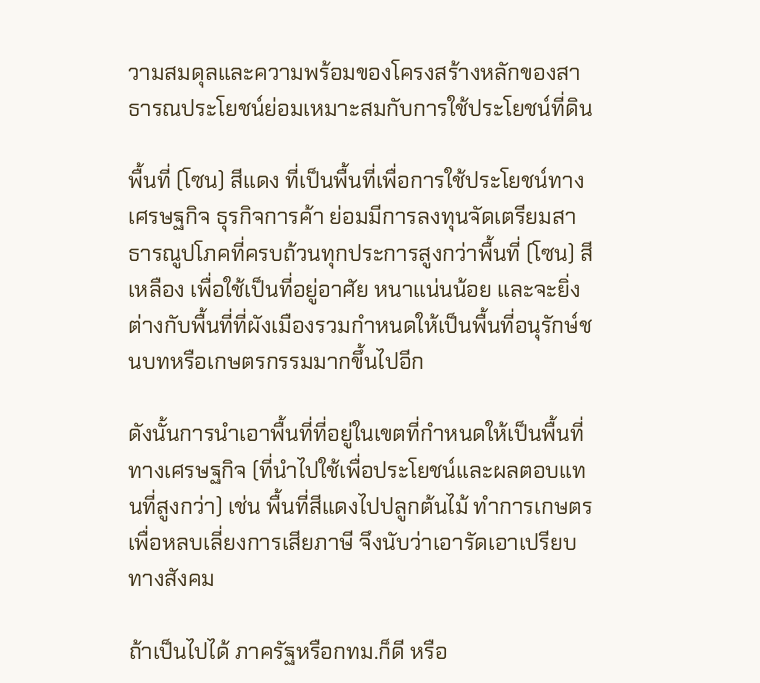วามสมดุลและความพร้อมของโครงสร้างหลักของสาธารณประโยชน์ย่อมเหมาะสมกับการใช้ประโยชน์ที่ดิน

พื้นที่ (โซน) สีแดง ที่เป็นพื้นที่เพื่อการใช้ประโยชน์ทางเศรษฐกิจ ธุรกิจการค้า ย่อมมีการลงทุนจัดเตรียมสาธารณูปโภคที่ครบถ้วนทุกประการสูงกว่าพื้นที่ (โซน) สีเหลือง เพื่อใช้เป็นที่อยู่อาศัย หนาแน่นน้อย และจะยิ่งต่างกับพื้นที่ที่ผังเมืองรวมกำหนดให้เป็นพื้นที่อนุรักษ์ชนบทหรือเกษตรกรรมมากขึ้นไปอีก

ดังนั้นการนำเอาพื้นที่ที่อยู่ในเขตที่กำหนดให้เป็นพื้นที่ทางเศรษฐกิจ (ที่นำไปใช้เพื่อประโยชน์และผลตอบแทนที่สูงกว่า) เช่น พื้นที่สีแดงไปปลูกต้นไม้ ทำการเกษตรเพื่อหลบเลี่ยงการเสียภาษี จึงนับว่าเอารัดเอาเปรียบทางสังคม

ถ้าเป็นไปได้ ภาครัฐหรือกทม.ก็ดี หรือ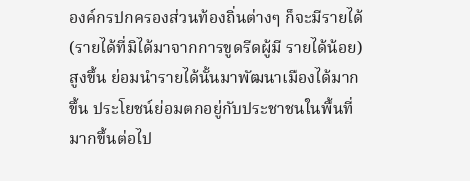องค์กรปกครองส่วนท้องถิ่นต่างๆ ก็จะมีรายได้ (รายได้ที่มิได้มาจากการขูดรีดผู้มี รายได้น้อย) สูงขึ้น ย่อมนำรายได้นั้นมาพัฒนาเมืองได้มากขึ้น ประโยชน์ย่อมตกอยู่กับประชาชนในพื้นที่มากขึ้นต่อไป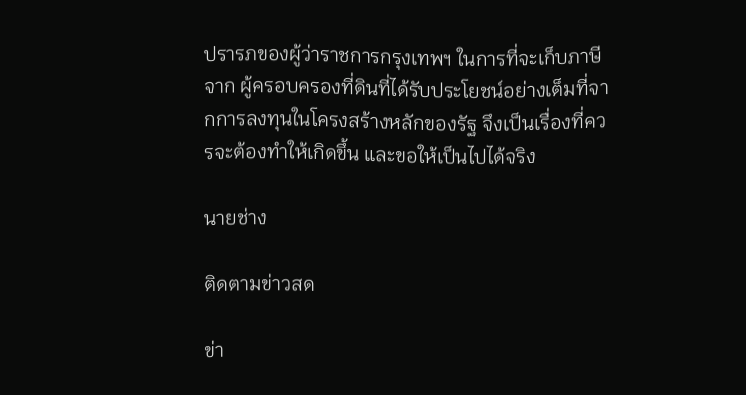ปรารภของผู้ว่าราชการกรุงเทพฯ ในการที่จะเก็บภาษีจาก ผู้ครอบครองที่ดินที่ได้รับประโยชน์อย่างเต็มที่จากการลงทุนในโครงสร้างหลักของรัฐ จึงเป็นเรื่องที่ควรจะต้องทำให้เกิดขึ้น และขอให้เป็นไปได้จริง

นายช่าง

ติดตามข่าวสด

ข่า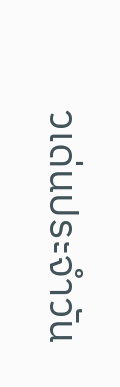วเด่นประจำวัน